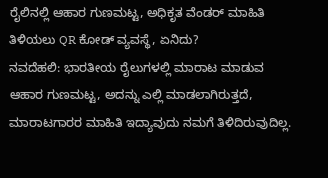ರೈಲಿನಲ್ಲಿ ಆಹಾರ ಗುಣಮಟ್ಟ, ಅಧಿಕೃತ ವೆಂಡರ್ ಮಾಹಿತಿ ತಿಳಿಯಲು QR ಕೋಡ್ ವ್ಯವಸ್ಥೆ, ಏನಿದು?
ನವದೆಹಲಿ: ಭಾರತೀಯ ರೈಲುಗಳಲ್ಲಿ ಮಾರಾಟ ಮಾಡುವ ಆಹಾರ ಗುಣಮಟ್ಟ, ಅದನ್ನು ಎಲ್ಲಿ ಮಾಡಲಾಗಿರುತ್ತದೆ, ಮಾರಾಟಗಾರರ ಮಾಹಿತಿ ಇದ್ಯಾವುದು ನಮಗೆ ತಿಳಿದಿರುವುದಿಲ್ಲ.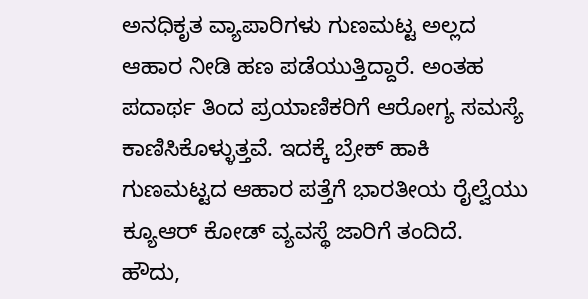ಅನಧಿಕೃತ ವ್ಯಾಪಾರಿಗಳು ಗುಣಮಟ್ಟ ಅಲ್ಲದ ಆಹಾರ ನೀಡಿ ಹಣ ಪಡೆಯುತ್ತಿದ್ದಾರೆ. ಅಂತಹ ಪದಾರ್ಥ ತಿಂದ ಪ್ರಯಾಣಿಕರಿಗೆ ಆರೋಗ್ಯ ಸಮಸ್ಯೆ ಕಾಣಿಸಿಕೊಳ್ಳುತ್ತವೆ. ಇದಕ್ಕೆ ಬ್ರೇಕ್ ಹಾಕಿ ಗುಣಮಟ್ಟದ ಆಹಾರ ಪತ್ತೆಗೆ ಭಾರತೀಯ ರೈಲ್ವೆಯು ಕ್ಯೂಆರ್ ಕೋಡ್ ವ್ಯವಸ್ಥೆ ಜಾರಿಗೆ ತಂದಿದೆ.
ಹೌದು,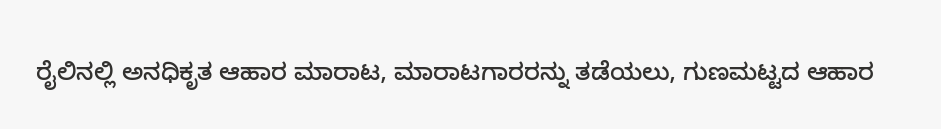ರೈಲಿನಲ್ಲಿ ಅನಧಿಕೃತ ಆಹಾರ ಮಾರಾಟ, ಮಾರಾಟಗಾರರನ್ನು ತಡೆಯಲು, ಗುಣಮಟ್ಟದ ಆಹಾರ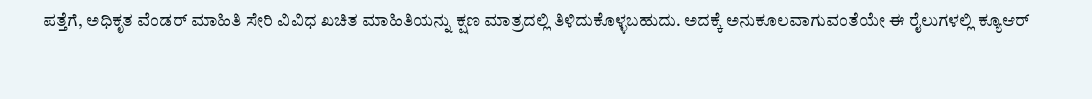ಪತ್ತೆಗೆ, ಅಧಿಕೃತ ವೆಂಡರ್ ಮಾಹಿತಿ ಸೇರಿ ವಿವಿಧ ಖಚಿತ ಮಾಹಿತಿಯನ್ನು ಕ್ಷಣ ಮಾತ್ರದಲ್ಲಿ ತಿಳಿದುಕೊಳ್ಳಬಹುದು. ಅದಕ್ಕೆ ಅನುಕೂಲವಾಗುವಂತೆಯೇ ಈ ರೈಲುಗಳಲ್ಲಿ ಕ್ಯೂಆರ್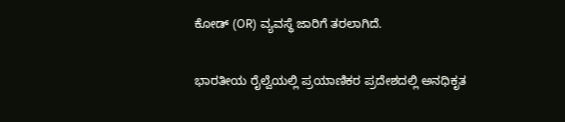ಕೋಡ್ (OR) ವ್ಯವಸ್ಥೆ ಜಾರಿಗೆ ತರಲಾಗಿದೆ.

ಭಾರತೀಯ ರೈಲ್ವೆಯಲ್ಲಿ ಪ್ರಯಾಣಿಕರ ಪ್ರದೇಶದಲ್ಲಿ ಅನಧಿಕೃತ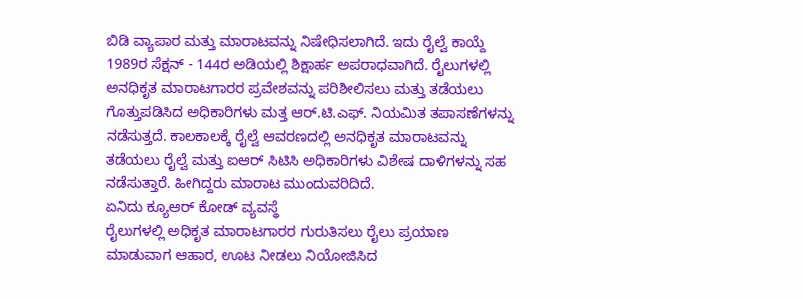ಬಿಡಿ ವ್ಯಾಪಾರ ಮತ್ತು ಮಾರಾಟವನ್ನು ನಿಷೇಧಿಸಲಾಗಿದೆ. ಇದು ರೈಲ್ವೆ ಕಾಯ್ದೆ 1989ರ ಸೆಕ್ಷನ್ - 144ರ ಅಡಿಯಲ್ಲಿ ಶಿಕ್ಷಾರ್ಹ ಅಪರಾಧವಾಗಿದೆ. ರೈಲುಗಳಲ್ಲಿ ಅನಧಿಕೃತ ಮಾರಾಟಗಾರರ ಪ್ರವೇಶವನ್ನು ಪರಿಶೀಲಿಸಲು ಮತ್ತು ತಡೆಯಲು ಗೊತ್ತುಪಡಿಸಿದ ಅಧಿಕಾರಿಗಳು ಮತ್ತ ಆರ್.ಟಿ.ಎಫ್. ನಿಯಮಿತ ತಪಾಸಣೆಗಳನ್ನು ನಡೆಸುತ್ತದೆ. ಕಾಲಕಾಲಕ್ಕೆ ರೈಲ್ವೆ ಆವರಣದಲ್ಲಿ ಅನಧಿಕೃತ ಮಾರಾಟವನ್ನು ತಡೆಯಲು ರೈಲ್ವೆ ಮತ್ತು ಐಆರ್ ಸಿಟಿಸಿ ಅಧಿಕಾರಿಗಳು ವಿಶೇಷ ದಾಳಿಗಳನ್ನು ಸಹ ನಡೆಸುತ್ತಾರೆ. ಹೀಗಿದ್ದರು ಮಾರಾಟ ಮುಂದುವರಿದಿದೆ.
ಏನಿದು ಕ್ಯೂಆರ್ ಕೋಡ್ ವ್ಯವಸ್ಥೆ
ರೈಲುಗಳಲ್ಲಿ ಅಧಿಕೃತ ಮಾರಾಟಗಾರರ ಗುರುತಿಸಲು ರೈಲು ಪ್ರಯಾಣ ಮಾಡುವಾಗ ಆಹಾರ, ಊಟ ನೀಡಲು ನಿಯೋಜಿಸಿದ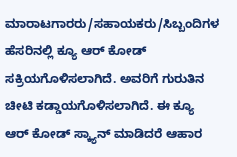ಮಾರಾಟಗಾರರು/ಸಹಾಯಕರು/ಸಿಬ್ಬಂದಿಗಳ ಹೆಸರಿನಲ್ಲಿ ಕ್ಯೂ ಆರ್ ಕೋಡ್ ಸಕ್ರಿಯಗೊಳಿಸಲಾಗಿದೆ. ಅವರಿಗೆ ಗುರುತಿನ ಚೀಟಿ ಕಡ್ಡಾಯಗೊಳಿಸಲಾಗಿದೆ. ಈ ಕ್ಯೂ ಆರ್ ಕೋಡ್ ಸ್ಕ್ಯಾನ್ ಮಾಡಿದರೆ ಆಹಾರ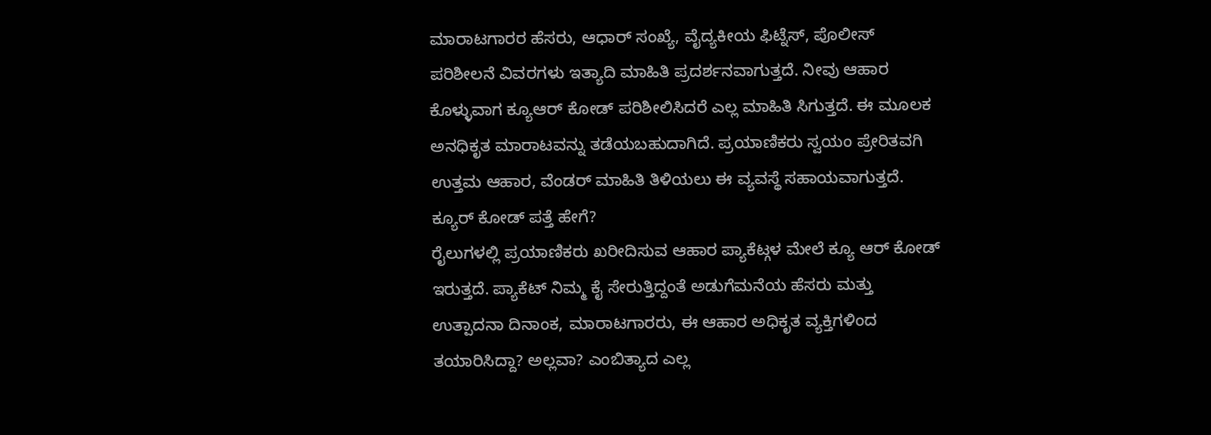ಮಾರಾಟಗಾರರ ಹೆಸರು, ಆಧಾರ್ ಸಂಖ್ಯೆ, ವೈದ್ಯಕೀಯ ಫಿಟ್ನೆಸ್, ಪೊಲೀಸ್ ಪರಿಶೀಲನೆ ವಿವರಗಳು ಇತ್ಯಾದಿ ಮಾಹಿತಿ ಪ್ರದರ್ಶನವಾಗುತ್ತದೆ. ನೀವು ಆಹಾರ ಕೊಳ್ಳುವಾಗ ಕ್ಯೂಆರ್ ಕೋಡ್ ಪರಿಶೀಲಿಸಿದರೆ ಎಲ್ಲ ಮಾಹಿತಿ ಸಿಗುತ್ತದೆ. ಈ ಮೂಲಕ ಅನಧಿಕೃತ ಮಾರಾಟವನ್ನು ತಡೆಯಬಹುದಾಗಿದೆ. ಪ್ರಯಾಣಿಕರು ಸ್ವಯಂ ಪ್ರೇರಿತವಗಿ ಉತ್ತಮ ಆಹಾರ, ವೆಂಡರ್ ಮಾಹಿತಿ ತಿಳಿಯಲು ಈ ವ್ಯವಸ್ಥೆ ಸಹಾಯವಾಗುತ್ತದೆ.
ಕ್ಯೂರ್ ಕೋಡ್ ಪತ್ತೆ ಹೇಗೆ?
ರೈಲುಗಳಲ್ಲಿ ಪ್ರಯಾಣಿಕರು ಖರೀದಿಸುವ ಆಹಾರ ಪ್ಯಾಕೆಟ್ಗಳ ಮೇಲೆ ಕ್ಯೂ ಆರ್ ಕೋಡ್ ಇರುತ್ತದೆ. ಪ್ಯಾಕೆಟ್ ನಿಮ್ಮ ಕೈ ಸೇರುತ್ತಿದ್ದಂತೆ ಅಡುಗೆಮನೆಯ ಹೆಸರು ಮತ್ತು ಉತ್ಪಾದನಾ ದಿನಾಂಕ, ಮಾರಾಟಗಾರರು, ಈ ಆಹಾರ ಅಧಿಕೃತ ವ್ಯಕ್ತಿಗಳಿಂದ ತಯಾರಿಸಿದ್ದಾ? ಅಲ್ಲವಾ? ಎಂಬಿತ್ಯಾದ ಎಲ್ಲ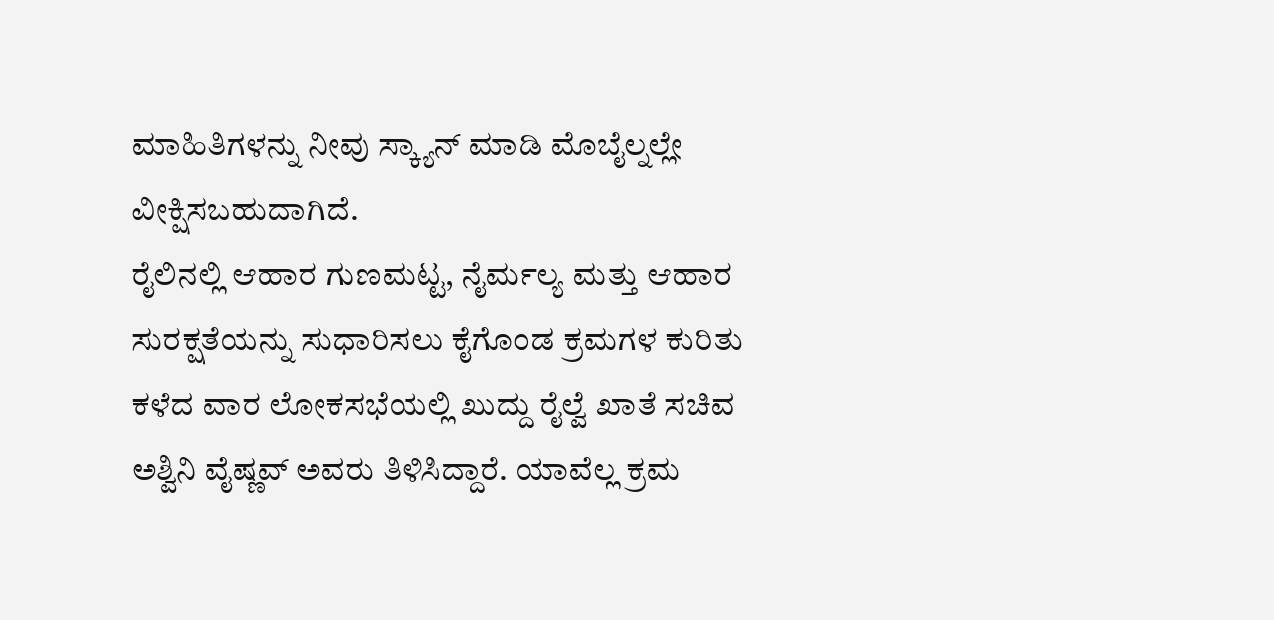ಮಾಹಿತಿಗಳನ್ನು ನೀವು ಸ್ಕ್ಯಾನ್ ಮಾಡಿ ಮೊಬೈಲ್ನಲ್ಲೇ ವೀಕ್ಷಿಸಬಹುದಾಗಿದೆ.
ರೈಲಿನಲ್ಲಿ ಆಹಾರ ಗುಣಮಟ್ಟ, ನೈರ್ಮಲ್ಯ ಮತ್ತು ಆಹಾರ ಸುರಕ್ಷತೆಯನ್ನು ಸುಧಾರಿಸಲು ಕೈಗೊಂಡ ಕ್ರಮಗಳ ಕುರಿತು ಕಳೆದ ವಾರ ಲೋಕಸಭೆಯಲ್ಲಿ ಖುದ್ದು ರೈಲ್ವೆ ಖಾತೆ ಸಚಿವ ಅಶ್ವಿನಿ ವೈಷ್ಣವ್ ಅವರು ತಿಳಿಸಿದ್ದಾರೆ. ಯಾವೆಲ್ಲ ಕ್ರಮ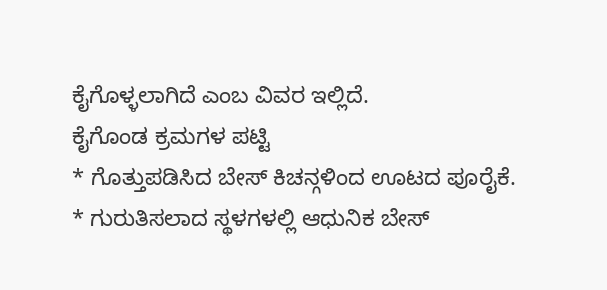ಕೈಗೊಳ್ಳಲಾಗಿದೆ ಎಂಬ ವಿವರ ಇಲ್ಲಿದೆ.
ಕೈಗೊಂಡ ಕ್ರಮಗಳ ಪಟ್ಟಿ
* ಗೊತ್ತುಪಡಿಸಿದ ಬೇಸ್ ಕಿಚನ್ಗಳಿಂದ ಊಟದ ಪೂರೈಕೆ.
* ಗುರುತಿಸಲಾದ ಸ್ಥಳಗಳಲ್ಲಿ ಆಧುನಿಕ ಬೇಸ್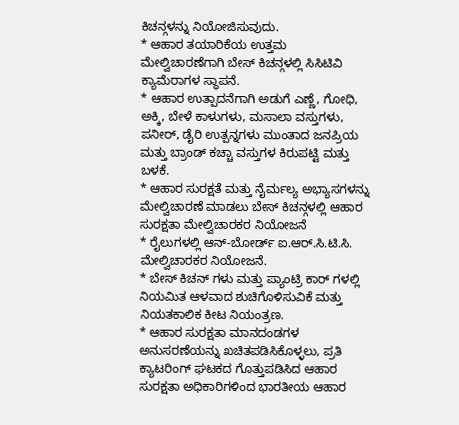ಕಿಚನ್ಗಳನ್ನು ನಿಯೋಜಿಸುವುದು.
* ಆಹಾರ ತಯಾರಿಕೆಯ ಉತ್ತಮ ಮೇಲ್ವಿಚಾರಣೆಗಾಗಿ ಬೇಸ್ ಕಿಚನ್ಗಳಲ್ಲಿ ಸಿಸಿಟಿವಿ ಕ್ಯಾಮೆರಾಗಳ ಸ್ಥಾಪನೆ.
* ಆಹಾರ ಉತ್ಪಾದನೆಗಾಗಿ ಅಡುಗೆ ಎಣ್ಣೆ, ಗೋಧಿ, ಅಕ್ಕಿ, ಬೇಳೆ ಕಾಳುಗಳು, ಮಸಾಲಾ ವಸ್ತುಗಳು, ಪನೀರ್, ಡೈರಿ ಉತ್ಪನ್ನಗಳು ಮುಂತಾದ ಜನಪ್ರಿಯ ಮತ್ತು ಬ್ರಾಂಡ್ ಕಚ್ಚಾ ವಸ್ತುಗಳ ಕಿರುಪಟ್ಟಿ ಮತ್ತು ಬಳಕೆ.
* ಆಹಾರ ಸುರಕ್ಷತೆ ಮತ್ತು ನೈರ್ಮಲ್ಯ ಅಭ್ಯಾಸಗಳನ್ನು ಮೇಲ್ವಿಚಾರಣೆ ಮಾಡಲು ಬೇಸ್ ಕಿಚನ್ಗಳಲ್ಲಿ ಆಹಾರ ಸುರಕ್ಷತಾ ಮೇಲ್ವಿಚಾರಕರ ನಿಯೋಜನೆ
* ರೈಲುಗಳಲ್ಲಿ ಆನ್-ಬೋರ್ಡ್ ಐ.ಆರ್.ಸಿ.ಟಿ.ಸಿ. ಮೇಲ್ವಿಚಾರಕರ ನಿಯೋಜನೆ.
* ಬೇಸ್ ಕಿಚನ್ ಗಳು ಮತ್ತು ಪ್ಯಾಂಟ್ರಿ ಕಾರ್ ಗಳಲ್ಲಿ ನಿಯಮಿತ ಆಳವಾದ ಶುಚಿಗೊಳಿಸುವಿಕೆ ಮತ್ತು ನಿಯತಕಾಲಿಕ ಕೀಟ ನಿಯಂತ್ರಣ.
* ಆಹಾರ ಸುರಕ್ಷತಾ ಮಾನದಂಡಗಳ ಅನುಸರಣೆಯನ್ನು ಖಚಿತಪಡಿಸಿಕೊಳ್ಳಲು, ಪ್ರತಿ ಕ್ಯಾಟರಿಂಗ್ ಘಟಕದ ಗೊತ್ತುಪಡಿಸಿದ ಆಹಾರ ಸುರಕ್ಷತಾ ಅಧಿಕಾರಿಗಳಿಂದ ಭಾರತೀಯ ಆಹಾರ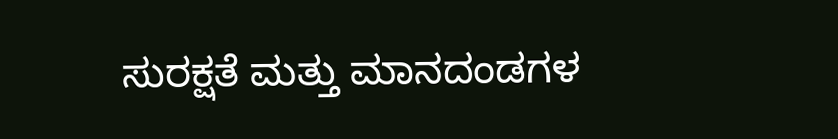ಸುರಕ್ಷತೆ ಮತ್ತು ಮಾನದಂಡಗಳ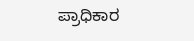ಪ್ರಾಧಿಕಾರ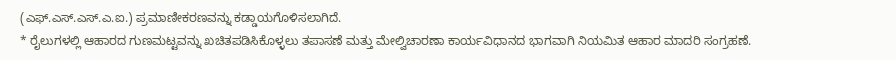(ಎಫ್.ಎಸ್.ಎಸ್.ಎ.ಐ.) ಪ್ರಮಾಣೀಕರಣವನ್ನು ಕಡ್ಡಾಯಗೊಳಿಸಲಾಗಿದೆ.
* ರೈಲುಗಳಲ್ಲಿ ಆಹಾರದ ಗುಣಮಟ್ಟವನ್ನು ಖಚಿತಪಡಿಸಿಕೊಳ್ಳಲು ತಪಾಸಣೆ ಮತ್ತು ಮೇಲ್ವಿಚಾರಣಾ ಕಾರ್ಯವಿಧಾನದ ಭಾಗವಾಗಿ ನಿಯಮಿತ ಆಹಾರ ಮಾದರಿ ಸಂಗ್ರಹಣೆ.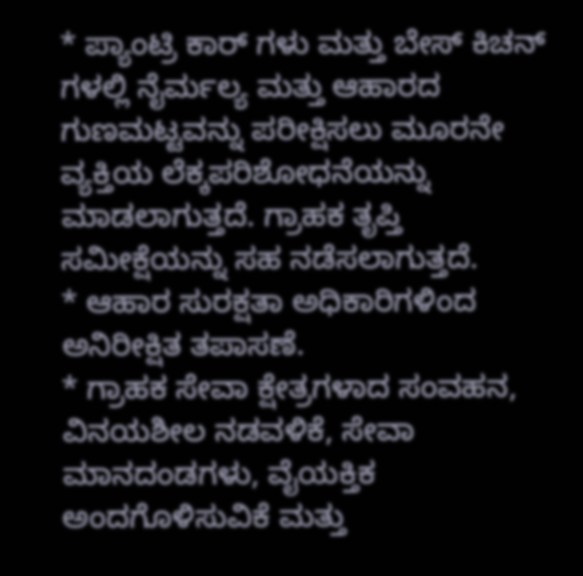* ಪ್ಯಾಂಟ್ರಿ ಕಾರ್ ಗಳು ಮತ್ತು ಬೇಸ್ ಕಿಚನ್ ಗಳಲ್ಲಿ ನೈರ್ಮಲ್ಯ ಮತ್ತು ಆಹಾರದ ಗುಣಮಟ್ಟವನ್ನು ಪರೀಕ್ಷಿಸಲು ಮೂರನೇ ವ್ಯಕ್ತಿಯ ಲೆಕ್ಕಪರಿಶೋಧನೆಯನ್ನು ಮಾಡಲಾಗುತ್ತದೆ. ಗ್ರಾಹಕ ತೃಪ್ತಿ ಸಮೀಕ್ಷೆಯನ್ನು ಸಹ ನಡೆಸಲಾಗುತ್ತದೆ.
* ಆಹಾರ ಸುರಕ್ಷತಾ ಅಧಿಕಾರಿಗಳಿಂದ ಅನಿರೀಕ್ಷಿತ ತಪಾಸಣೆ.
* ಗ್ರಾಹಕ ಸೇವಾ ಕ್ಷೇತ್ರಗಳಾದ ಸಂವಹನ, ವಿನಯಶೀಲ ನಡವಳಿಕೆ, ಸೇವಾ ಮಾನದಂಡಗಳು, ವೈಯಕ್ತಿಕ ಅಂದಗೊಳಿಸುವಿಕೆ ಮತ್ತು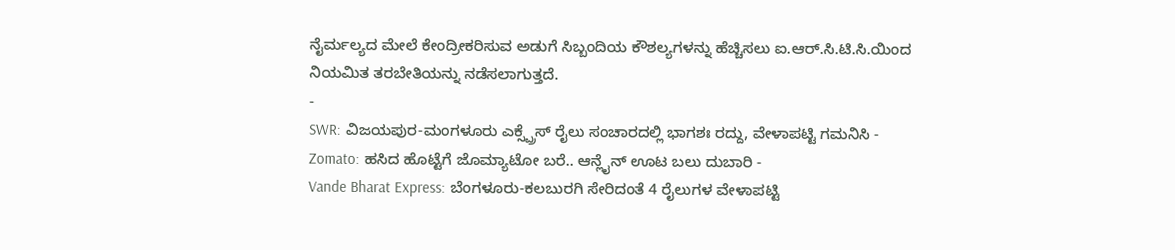ನೈರ್ಮಲ್ಯದ ಮೇಲೆ ಕೇಂದ್ರೀಕರಿಸುವ ಅಡುಗೆ ಸಿಬ್ಬಂದಿಯ ಕೌಶಲ್ಯಗಳನ್ನು ಹೆಚ್ಚಿಸಲು ಐ.ಆರ್.ಸಿ.ಟಿ.ಸಿ.ಯಿಂದ ನಿಯಮಿತ ತರಬೇತಿಯನ್ನು ನಡೆಸಲಾಗುತ್ತದೆ.
-
SWR: ವಿಜಯಪುರ-ಮಂಗಳೂರು ಎಕ್ಸ್ಪ್ರೆಸ್ ರೈಲು ಸಂಚಾರದಲ್ಲಿ ಭಾಗಶಃ ರದ್ದು, ವೇಳಾಪಟ್ಟಿ ಗಮನಿಸಿ -
Zomato: ಹಸಿದ ಹೊಟ್ಟೆಗೆ ಜೊಮ್ಯಾಟೋ ಬರೆ.. ಆನ್ಲೈನ್ ಊಟ ಬಲು ದುಬಾರಿ -
Vande Bharat Express: ಬೆಂಗಳೂರು-ಕಲಬುರಗಿ ಸೇರಿದಂತೆ 4 ರೈಲುಗಳ ವೇಳಾಪಟ್ಟಿ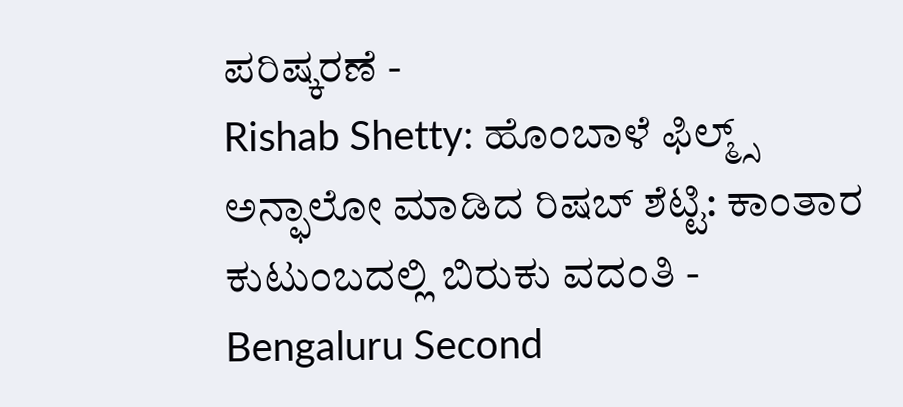ಪರಿಷ್ಕರಣೆ -
Rishab Shetty: ಹೊಂಬಾಳೆ ಫಿಲ್ಮ್ಸ್ ಅನ್ಫಾಲೋ ಮಾಡಿದ ರಿಷಬ್ ಶೆಟ್ಟಿ: ಕಾಂತಾರ ಕುಟುಂಬದಲ್ಲಿ ಬಿರುಕು ವದಂತಿ -
Bengaluru Second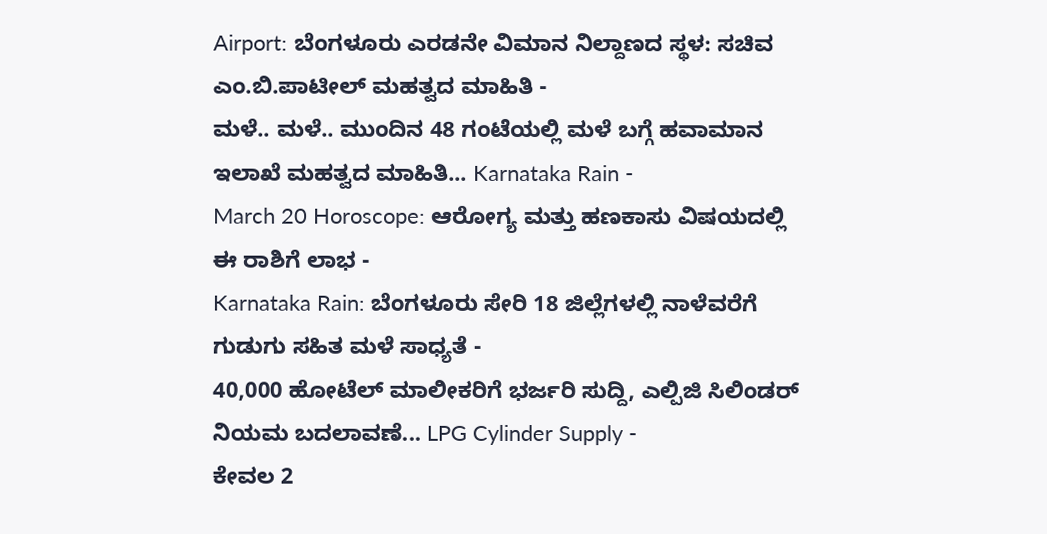Airport: ಬೆಂಗಳೂರು ಎರಡನೇ ವಿಮಾನ ನಿಲ್ದಾಣದ ಸ್ಥಳ: ಸಚಿವ ಎಂ.ಬಿ.ಪಾಟೀಲ್ ಮಹತ್ವದ ಮಾಹಿತಿ -
ಮಳೆ.. ಮಳೆ.. ಮುಂದಿನ 48 ಗಂಟೆಯಲ್ಲಿ ಮಳೆ ಬಗ್ಗೆ ಹವಾಮಾನ ಇಲಾಖೆ ಮಹತ್ವದ ಮಾಹಿತಿ... Karnataka Rain -
March 20 Horoscope: ಆರೋಗ್ಯ ಮತ್ತು ಹಣಕಾಸು ವಿಷಯದಲ್ಲಿ ಈ ರಾಶಿಗೆ ಲಾಭ -
Karnataka Rain: ಬೆಂಗಳೂರು ಸೇರಿ 18 ಜಿಲ್ಲೆಗಳಲ್ಲಿ ನಾಳೆವರೆಗೆ ಗುಡುಗು ಸಹಿತ ಮಳೆ ಸಾಧ್ಯತೆ -
40,000 ಹೋಟೆಲ್ ಮಾಲೀಕರಿಗೆ ಭರ್ಜರಿ ಸುದ್ದಿ, ಎಲ್ಪಿಜಿ ಸಿಲಿಂಡರ್ ನಿಯಮ ಬದಲಾವಣೆ... LPG Cylinder Supply -
ಕೇವಲ 2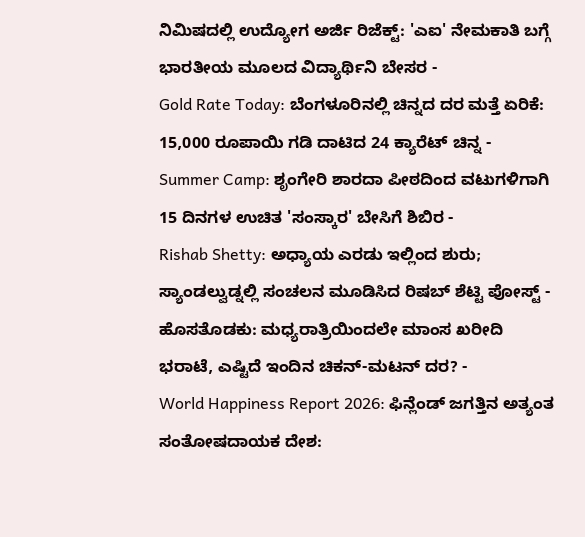ನಿಮಿಷದಲ್ಲಿ ಉದ್ಯೋಗ ಅರ್ಜಿ ರಿಜೆಕ್ಟ್: 'ಎಐ' ನೇಮಕಾತಿ ಬಗ್ಗೆ ಭಾರತೀಯ ಮೂಲದ ವಿದ್ಯಾರ್ಥಿನಿ ಬೇಸರ -
Gold Rate Today: ಬೆಂಗಳೂರಿನಲ್ಲಿ ಚಿನ್ನದ ದರ ಮತ್ತೆ ಏರಿಕೆ: 15,000 ರೂಪಾಯಿ ಗಡಿ ದಾಟಿದ 24 ಕ್ಯಾರೆಟ್ ಚಿನ್ನ -
Summer Camp: ಶೃಂಗೇರಿ ಶಾರದಾ ಪೀಠದಿಂದ ವಟುಗಳಿಗಾಗಿ 15 ದಿನಗಳ ಉಚಿತ 'ಸಂಸ್ಕಾರ' ಬೇಸಿಗೆ ಶಿಬಿರ -
Rishab Shetty: ಅಧ್ಯಾಯ ಎರಡು ಇಲ್ಲಿಂದ ಶುರು; ಸ್ಯಾಂಡಲ್ವುಡ್ನಲ್ಲಿ ಸಂಚಲನ ಮೂಡಿಸಿದ ರಿಷಬ್ ಶೆಟ್ಟಿ ಪೋಸ್ಟ್ -
ಹೊಸತೊಡಕು: ಮಧ್ಯರಾತ್ರಿಯಿಂದಲೇ ಮಾಂಸ ಖರೀದಿ ಭರಾಟೆ, ಎಷ್ಟಿದೆ ಇಂದಿನ ಚಿಕನ್-ಮಟನ್ ದರ? -
World Happiness Report 2026: ಫಿನ್ಲೆಂಡ್ ಜಗತ್ತಿನ ಅತ್ಯಂತ ಸಂತೋಷದಾಯಕ ದೇಶ: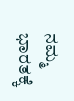ನಮ್ಮ ಭಾರತಕ್ಕೆ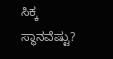ಸಿಕ್ಕ ಸ್ಥಾನವೆಷ್ಟು?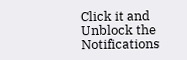Click it and Unblock the Notifications